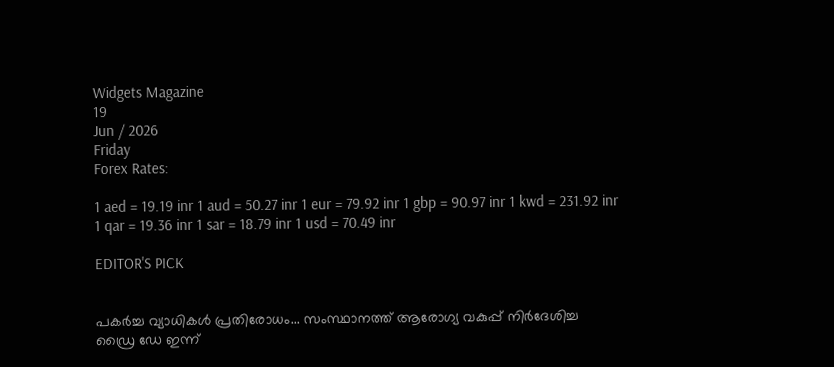Widgets Magazine
19
Jun / 2026
Friday
Forex Rates:

1 aed = 19.19 inr 1 aud = 50.27 inr 1 eur = 79.92 inr 1 gbp = 90.97 inr 1 kwd = 231.92 inr 1 qar = 19.36 inr 1 sar = 18.79 inr 1 usd = 70.49 inr

EDITOR'S PICK


പകർച്ച വ്യാധികൾ പ്രതിരോധം... സംസ്ഥാനത്ത് ആരോഗ്യ വകുപ്പ് നിർദേശിച്ച ഡ്രൈ ഡേ ഇന്ന്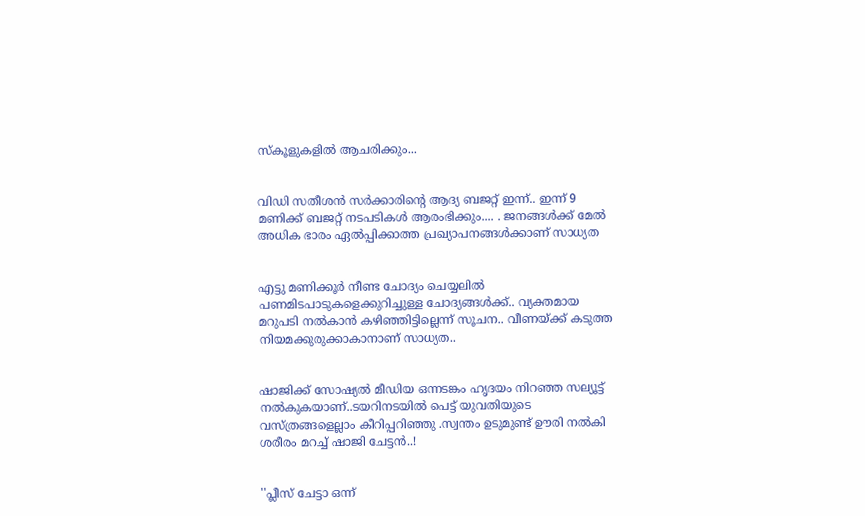സ്‌കൂളുകളിൽ ആചരിക്കും...


വിഡി സതീശൻ സർക്കാരിന്‍റെ ആദ്യ ബജറ്റ് ഇന്ന്.. ഇന്ന് 9 മണിക്ക് ബജറ്റ് നടപടികള്‍ ആരംഭിക്കും.... . ജനങ്ങൾക്ക് മേൽ അധിക ഭാരം ഏൽപ്പിക്കാത്ത പ്രഖ്യാപനങ്ങൾക്കാണ് സാധ്യത


എട്ടു മണിക്കൂര്‍ നീണ്ട ചോദ്യം ചെയ്യലില്‍ പണമിടപാടുകളെക്കുറിച്ചുള്ള ചോദ്യങ്ങള്‍ക്ക്.. വ്യക്തമായ മറുപടി നല്‍കാന്‍ കഴിഞ്ഞിട്ടില്ലെന്ന് സൂചന.. വീണയ്ക്ക് കടുത്ത നിയമക്കുരുക്കാകാനാണ് സാധ്യത..


ഷാജിക്ക് സോഷ്യല്‍ മീഡിയ ഒന്നടങ്കം ഹൃദയം നിറഞ്ഞ സല്യൂട്ട് നല്‍കുകയാണ്..ടയറിനടയിൽ പെട്ട് യുവതിയുടെ വസ്ത്രങ്ങളെല്ലാം കീറിപ്പറിഞ്ഞു .സ്വന്തം ഉടുമുണ്ട് ഊരി നല്‍കി ശരീരം മറച്ച് ഷാജി ചേട്ടൻ..!


''പ്ലീസ് ചേട്ടാ ഒന്ന്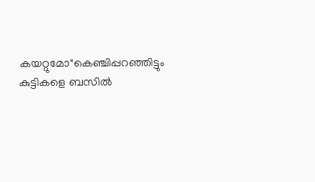കയറ്റുമോ"കെഞ്ചിപ്പറഞ്ഞിട്ടും കുട്ടികളെ ബസില്‍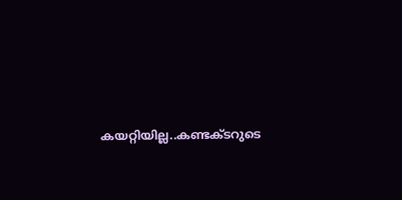കയറ്റിയില്ല..കണ്ടക്ടറുടെ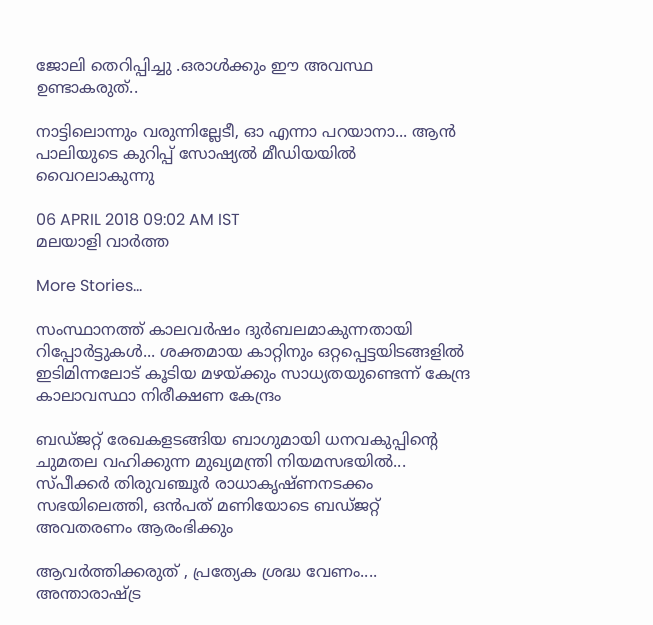ജോലി തെറിപ്പിച്ചു .ഒരാൾക്കും ഈ അവസ്ഥ ഉണ്ടാകരുത്..

നാട്ടിലൊന്നും വരുന്നില്ലേടീ, ഓ എന്നാ പറയാനാ... ആന്‍ പാലിയുടെ കുറിപ്പ് സോഷ്യല്‍ മീഡിയയില്‍ വൈറലാകുന്നു

06 APRIL 2018 09:02 AM IST
മലയാളി വാര്‍ത്ത

More Stories...

സംസ്ഥാനത്ത് കാലവർഷം ദുർബലമാകുന്നതായി റിപ്പോർട്ടുകൾ... ശക്തമായ കാറ്റിനും ഒറ്റപ്പെട്ടയിടങ്ങളിൽ ഇടിമിന്നലോട് കൂടിയ മഴയ്ക്കും സാധ്യതയുണ്ടെന്ന് കേന്ദ്ര കാലാവസ്ഥാ നിരീക്ഷണ കേന്ദ്രം

ബഡ്‌ജറ്റ് രേഖകളടങ്ങിയ ബാഗുമായി ധനവകുപ്പിന്റെ ചുമതല വഹിക്കുന്ന മുഖ്യമന്ത്രി നിയമസഭയിൽ... സ്‌പീക്കർ തിരുവഞ്ചൂർ രാധാകൃഷ്‌ണനടക്കം സഭയിലെത്തി, ഒൻപത് മണിയോടെ ബഡ്‌ജറ്റ് അവതരണം ആരംഭിക്കും

ആവർത്തിക്കരുത് , പ്രത്യേക ശ്രദ്ധ വേണം.... അന്താരാഷ്ട്ര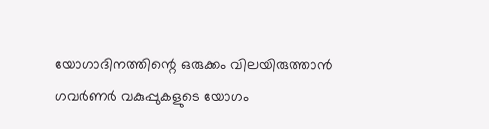യോഗാദിനത്തിന്റെ ഒരുക്കം വിലയിരുത്താൻ ഗവർണർ വകുപ്പുകളുടെ യോഗം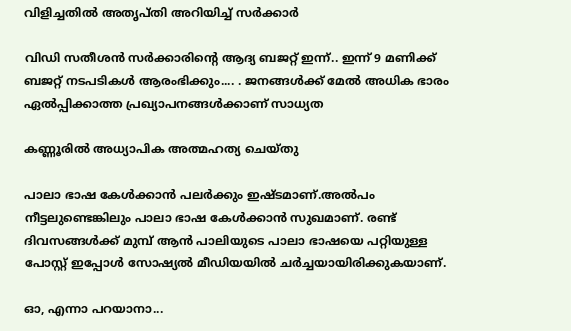വിളിച്ചതിൽ അതൃപ്തി അറിയിച്ച് സർക്കാർ

വിഡി സതീശൻ സർക്കാരിന്‍റെ ആദ്യ ബജറ്റ് ഇന്ന്.. ഇന്ന് 9 മണിക്ക് ബജറ്റ് നടപടികള്‍ ആരംഭിക്കും.... . ജനങ്ങൾക്ക് മേൽ അധിക ഭാരം ഏൽപ്പിക്കാത്ത പ്രഖ്യാപനങ്ങൾക്കാണ് സാധ്യത

കണ്ണൂരില്‍ അധ്യാപിക അത്മഹത്യ ചെയ്തു

പാലാ ഭാഷ കേള്‍ക്കാന്‍ പലര്‍ക്കും ഇഷ്ടമാണ്.അല്‍പം നീട്ടലുണ്ടെങ്കിലും പാലാ ഭാഷ കേള്‍ക്കാന്‍ സുഖമാണ്. രണ്ട് ദിവസങ്ങള്‍ക്ക് മുമ്പ് ആന്‍ പാലിയുടെ പാലാ ഭാഷയെ പറ്റിയുള്ള പോസ്റ്റ് ഇപ്പോള്‍ സോഷ്യല്‍ മീഡിയയില്‍ ചര്‍ച്ചയായിരിക്കുകയാണ്.

ഓ, എന്നാ പറയാനാ...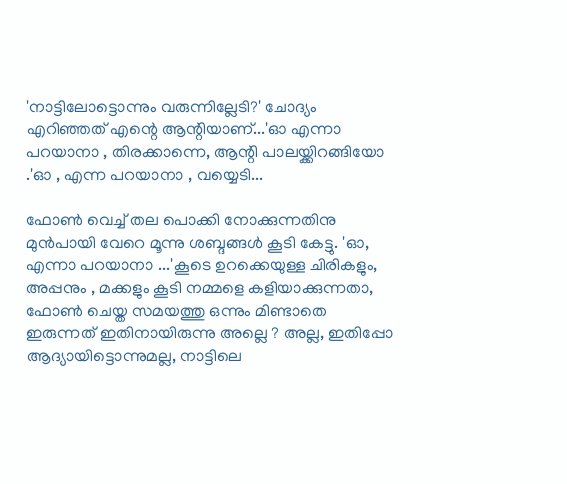'നാട്ടിലോട്ടൊന്നും വരുന്നില്ലേടി?' ചോദ്യം എറിഞ്ഞത് എന്റെ ആന്റിയാണ്...'ഓ എന്നാ പറയാനാ , തിരക്കാന്നെ, ആന്റി പാലയ്ക്കിറങ്ങിയോ .'ഓ , എന്ന പറയാനാ , വയ്യെടി...

ഫോണ്‍ വെച്ച് തല പൊക്കി നോക്കുന്നതിനു മുന്‍പായി വേറെ മൂന്നു ശബ്ദങ്ങള്‍ കൂടി കേട്ടു. 'ഓ, എന്നാ പറയാനാ ...'കൂടെ ഉറക്കെയുള്ള ചിരികളും, അപ്പനും , മക്കളും കൂടി നമ്മളെ കളിയാക്കുന്നതാ, ഫോണ്‍ ചെയ്ത സമയത്തു ഒന്നും മിണ്ടാതെ ഇരുന്നത് ഇതിനായിരുന്നു അല്ലെ ? അല്ല, ഇതിപ്പോ ആദ്യായിട്ടൊന്നുമല്ല, നാട്ടിലെ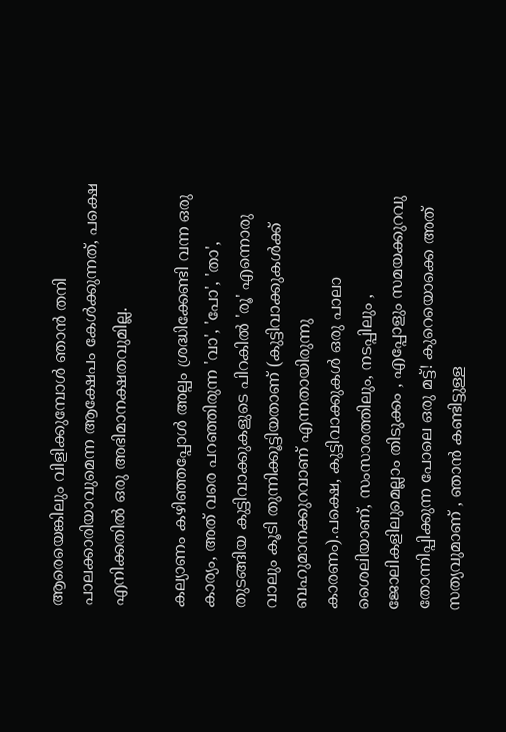ആരെയെങ്കിലും വിളിക്കുമ്പോള്‍ ഞാന്‍ തനി പാലക്കാരിയാവുമെന്ന ആക്ഷേപം കേള്‍ക്കുന്നത്, പക്ഷെ എനിക്കതില്‍ ഒരു അഭിമാനക്ഷതവുമില്ല.

കല്യാണം കഴിഞ്ഞപ്പോള്‍ അല്പം ശ്രദ്ധിക്കേണ്ടി വന്ന ഒരു കാര്യം, അത് വരെ പറഞ്ഞിരുന്ന 'വാ', 'പോ', 'താ', തുടങ്ങിയ കുട്ടിവാക്കുകളുടെ പിറകില്‍ 'രൂ' എന്നൊരു വാലും കൂടി തുന്നിക്കൂട്ടിയതാണ് (കുട്ടിവാക്കുകള്‍ക്ക് ബഹുമാനക്കുറവാണ് എന്നതായിരുന്നു കാരണം).പക്ഷെ, കുട്ടിവാക്കുകള്‍ ഒരു പാലാ ശൈലിയാണ്, സംസാരത്തിലും, നടപ്പിലും , ജോലികളിലുമെല്ലാം തിടുക്കം , എപ്പോളും സമയക്കുറവു തോന്നിപ്പിക്കുന്ന പോലെ ഒരു മട്ട്! കുറെയൊക്കെ അത് സത്യവുമാണ് , ഞാന്‍ കണ്ടിട്ടുള്ള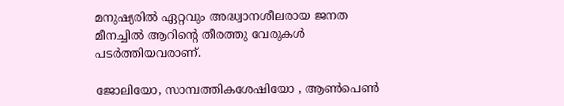മനുഷ്യരില്‍ ഏറ്റവും അദ്ധ്വാനശീലരായ ജനത മീനച്ചില്‍ ആറിന്റെ തീരത്തു വേരുകള്‍ പടര്‍ത്തിയവരാണ്.

ജോലിയോ, സാമ്പത്തികശേഷിയോ , ആണ്‍പെണ്‍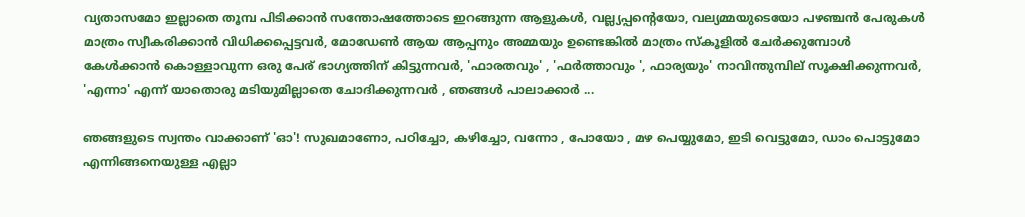വ്യതാസമോ ഇല്ലാതെ തൂമ്പ പിടിക്കാന്‍ സന്തോഷത്തോടെ ഇറങ്ങുന്ന ആളുകള്‍, വല്ല്യപ്പന്റെയോ, വല്യമ്മയുടെയോ പഴഞ്ചന്‍ പേരുകള്‍ മാത്രം സ്വീകരിക്കാന്‍ വിധിക്കപ്പെട്ടവര്‍, മോഡേണ്‍ ആയ ആപ്പനും അമ്മയും ഉണ്ടെങ്കില്‍ മാത്രം സ്‌കൂളില്‍ ചേര്‍ക്കുമ്പോള്‍ കേള്‍ക്കാന്‍ കൊള്ളാവുന്ന ഒരു പേര് ഭാഗ്യത്തിന് കിട്ടുന്നവര്‍, 'ഫാരതവും' , 'ഫര്‍ത്താവും ', ഫാര്യയും' നാവിന്തുമ്പില് സൂക്ഷിക്കുന്നവര്‍, 'എന്നാ' എന്ന് യാതൊരു മടിയുമില്ലാതെ ചോദിക്കുന്നവര്‍ , ഞങ്ങള്‍ പാലാക്കാര്‍ ...

ഞങ്ങളുടെ സ്വന്തം വാക്കാണ് 'ഓ'! സുഖമാണോ, പഠിച്ചോ, കഴിച്ചോ, വന്നോ , പോയോ , മഴ പെയ്യുമോ, ഇടി വെട്ടുമോ, ഡാം പൊട്ടുമോ എന്നിങ്ങനെയുള്ള എല്ലാ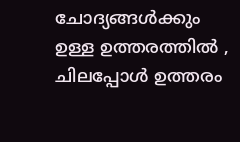ചോദ്യങ്ങള്‍ക്കും ഉള്ള ഉത്തരത്തില്‍ , ചിലപ്പോള്‍ ഉത്തരം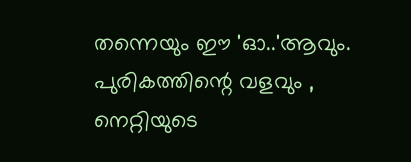തന്നെയും ഈ 'ഓ..'ആവും. പുരികത്തിന്റെ വളവും , നെറ്റിയുടെ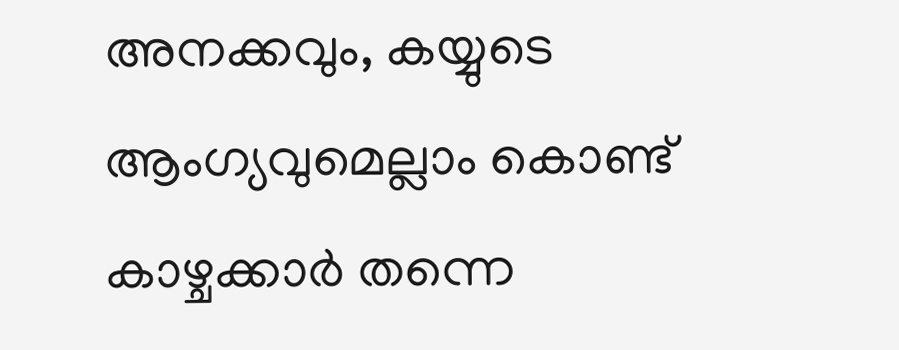അനക്കവും, കയ്യുടെ ആംഗ്യവുമെല്ലാം കൊണ്ട് കാഴ്ചക്കാര്‍ തന്നെ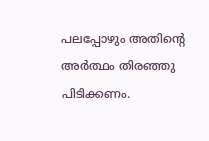പലപ്പോഴും അതിന്റെ അര്‍ത്ഥം തിരഞ്ഞു പിടിക്കണം.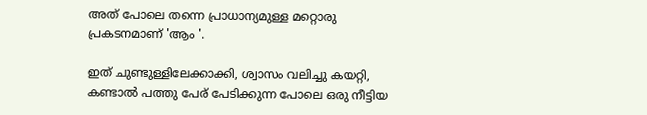അത് പോലെ തന്നെ പ്രാധാന്യമുള്ള മറ്റൊരു പ്രകടനമാണ് 'ആം '.

ഇത് ചുണ്ടുള്ളിലേക്കാക്കി, ശ്വാസം വലിച്ചു കയറ്റി, കണ്ടാല്‍ പത്തു പേര് പേടിക്കുന്ന പോലെ ഒരു നീട്ടിയ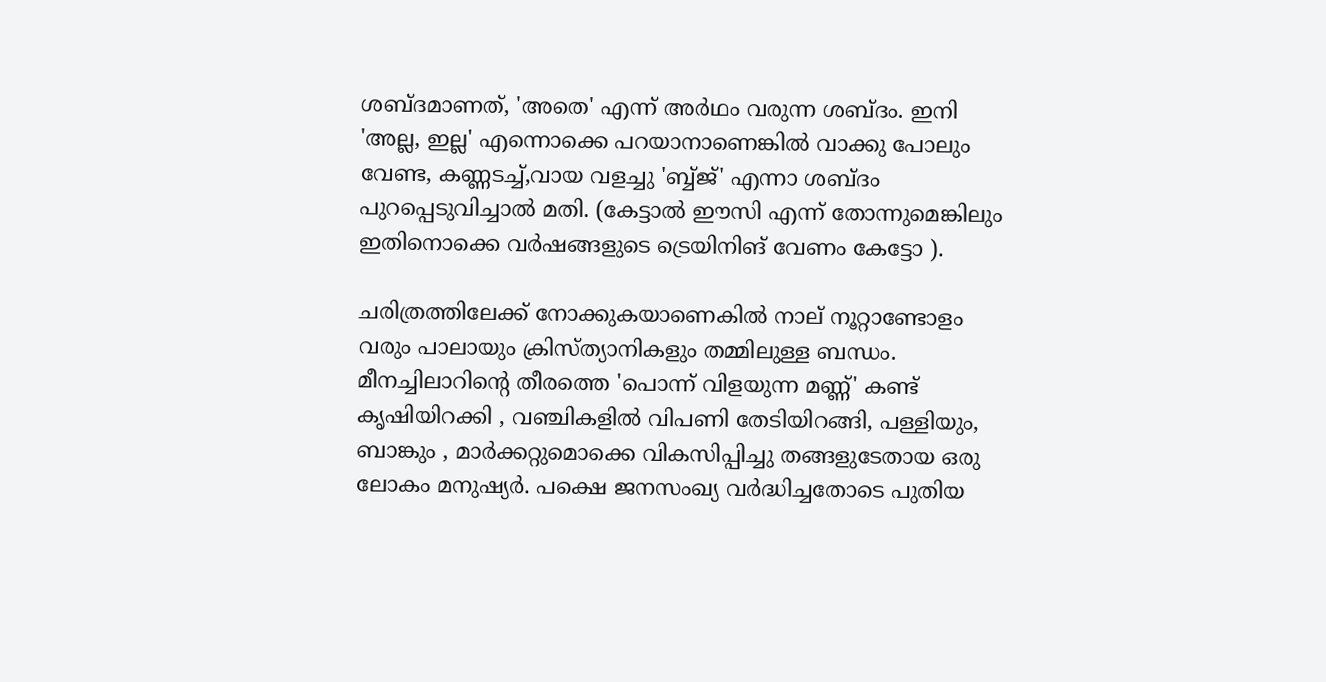ശബ്ദമാണത്, 'അതെ' എന്ന് അര്‍ഥം വരുന്ന ശബ്ദം. ഇനി 'അല്ല, ഇല്ല' എന്നൊക്കെ പറയാനാണെങ്കില്‍ വാക്കു പോലും വേണ്ട, കണ്ണടച്ച്,വായ വളച്ചു 'ബ്ബ്ജ്' എന്നാ ശബ്ദം പുറപ്പെടുവിച്ചാല്‍ മതി. (കേട്ടാല്‍ ഈസി എന്ന് തോന്നുമെങ്കിലും ഇതിനൊക്കെ വര്‍ഷങ്ങളുടെ ട്രെയിനിങ് വേണം കേട്ടോ ).

ചരിത്രത്തിലേക്ക് നോക്കുകയാണെകില്‍ നാല് നൂറ്റാണ്ടോളം വരും പാലായും ക്രിസ്ത്യാനികളും തമ്മിലുള്ള ബന്ധം. മീനച്ചിലാറിന്റെ തീരത്തെ 'പൊന്ന് വിളയുന്ന മണ്ണ്' കണ്ട് കൃഷിയിറക്കി , വഞ്ചികളില്‍ വിപണി തേടിയിറങ്ങി, പള്ളിയും, ബാങ്കും , മാര്‍ക്കറ്റുമൊക്കെ വികസിപ്പിച്ചു തങ്ങളുടേതായ ഒരു ലോകം മനുഷ്യര്‍. പക്ഷെ ജനസംഖ്യ വര്‍ദ്ധിച്ചതോടെ പുതിയ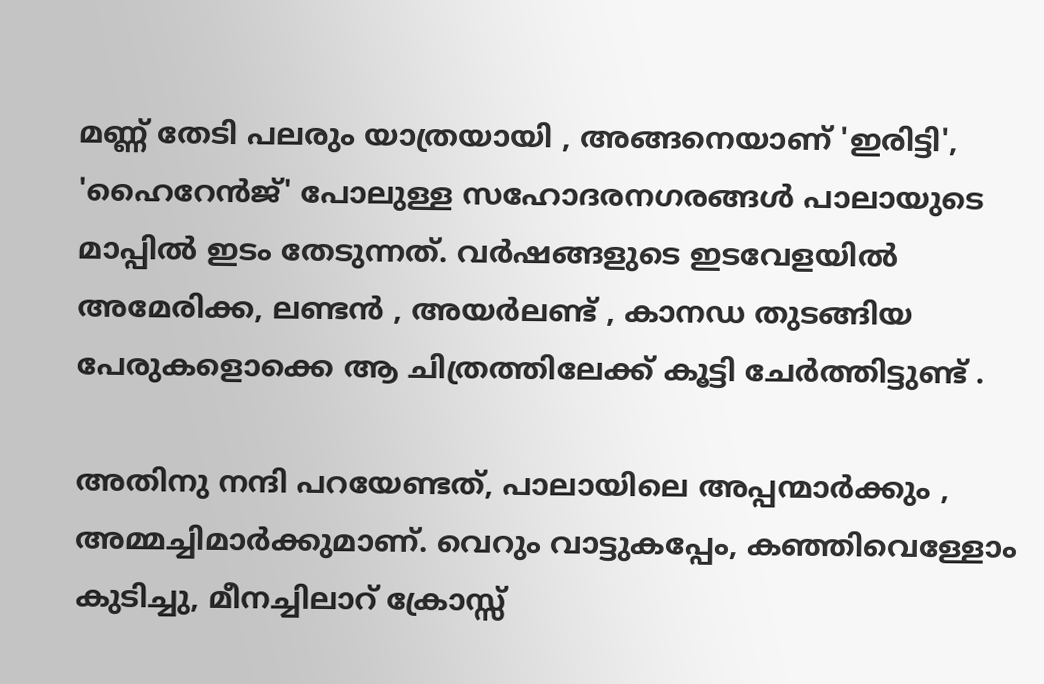മണ്ണ് തേടി പലരും യാത്രയായി , അങ്ങനെയാണ് 'ഇരിട്ടി', 'ഹൈറേന്‍ജ്' പോലുള്ള സഹോദരനഗരങ്ങള്‍ പാലായുടെ മാപ്പില്‍ ഇടം തേടുന്നത്. വര്‍ഷങ്ങളുടെ ഇടവേളയില്‍ അമേരിക്ക, ലണ്ടന്‍ , അയര്‍ലണ്ട് , കാനഡ തുടങ്ങിയ പേരുകളൊക്കെ ആ ചിത്രത്തിലേക്ക് കൂട്ടി ചേര്‍ത്തിട്ടുണ്ട് .

അതിനു നന്ദി പറയേണ്ടത്, പാലായിലെ അപ്പന്മാര്‍ക്കും , അമ്മച്ചിമാര്‍ക്കുമാണ്. വെറും വാട്ടുകപ്പേം, കഞ്ഞിവെള്ളോം കുടിച്ചു, മീനച്ചിലാറ് ക്രോസ്സ്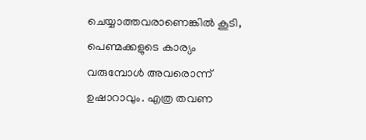ചെയ്യാത്തവരാണെങ്കില്‍ കൂടി, പെണ്മക്കളുടെ കാര്യം വരുമ്പോള്‍ അവരൊന്ന് ഉഷാറാവും. എത്ര തവണ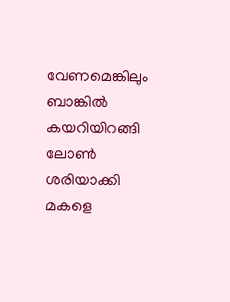വേണമെങ്കിലും ബാങ്കില്‍ കയറിയിറങ്ങി ലോണ്‍ ശരിയാക്കി മകളെ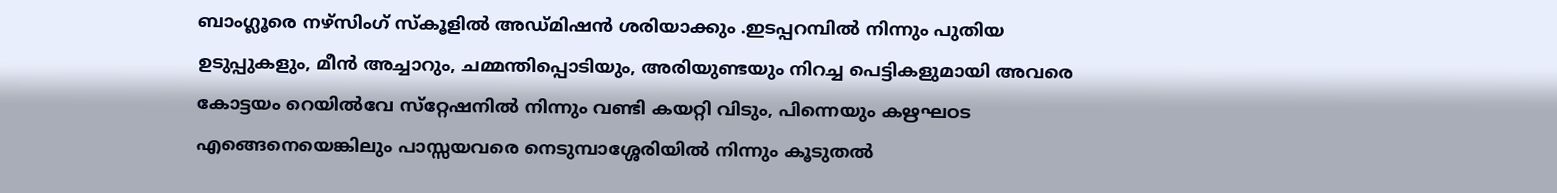ബാംഗ്ലൂരെ നഴ്‌സിംഗ് സ്കൂളില്‍ അഡ്മിഷന്‍ ശരിയാക്കും .ഇടപ്പറമ്പില്‍ നിന്നും പുതിയ ഉടുപ്പുകളും, മീന്‍ അച്ചാറും, ചമ്മന്തിപ്പൊടിയും, അരിയുണ്ടയും നിറച്ച പെട്ടികളുമായി അവരെ കോട്ടയം റെയില്‍വേ സ്‌റ്റേഷനില്‍ നിന്നും വണ്ടി കയറ്റി വിടും, പിന്നെയും കഋഘഠട എങ്ങെനെയെങ്കിലും പാസ്സയവരെ നെടുമ്പാശ്ശേരിയില്‍ നിന്നും കൂടുതല്‍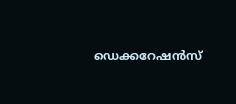ഡെക്കറേഷന്‍സ്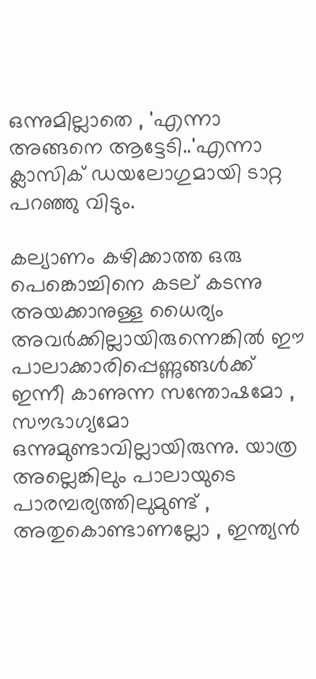ഒന്നുമില്ലാതെ , 'എന്നാ അങ്ങനെ ആട്ടേടി..'എന്നാ ക്ലാസിക് ഡയലോഗുമായി ടാറ്റ പറഞ്ഞു വിടും.

കല്യാണം കഴിക്കാത്ത ഒരു പെങ്കൊച്ചിനെ കടല് കടന്നു അയക്കാനുള്ള ധൈര്യം അവര്‍ക്കില്ലായിരുന്നെങ്കില്‍ ഈ പാലാക്കാരിപ്പെണ്ണുങ്ങള്‍ക്ക് ഇന്നീ കാണുന്ന സന്തോഷമോ , സൗഭാഗ്യമോ ഒന്നുമുണ്ടാവില്ലായിരുന്നു. യാത്ര അല്ലെങ്കിലും പാലായുടെ പാരമ്പര്യത്തിലുമുണ്ട് , അതുകൊണ്ടാണല്ലോ , ഇന്ത്യന്‍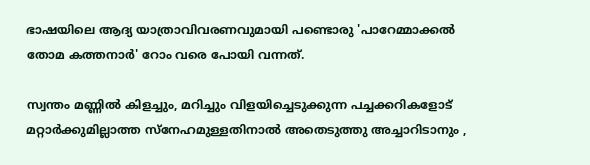ഭാഷയിലെ ആദ്യ യാത്രാവിവരണവുമായി പണ്ടൊരു 'പാറേമ്മാക്കല്‍ തോമ കത്തനാര്‍' റോം വരെ പോയി വന്നത്.

സ്വന്തം മണ്ണില്‍ കിളച്ചും, മറിച്ചും വിളയിച്ചെടുക്കുന്ന പച്ചക്കറികളോട് മറ്റാര്‍ക്കുമില്ലാത്ത സ്‌നേഹമുള്ളതിനാല്‍ അതെടുത്തു അച്ചാറിടാനും ,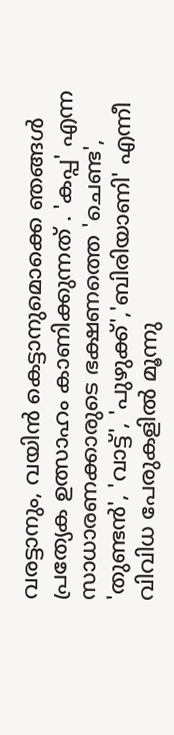വരട്ടാനും, വയിന്‍ കെട്ടാനുമൊക്കെ ഞങ്ങള്‍ പ്രത്യേക ഉത്സാഹം കാണിക്കുന്നത് . 'കപ്പ' എന്ന സാധാരണക്കാരുടെ ഭക്ഷണത്തെ 'ചെണ്ട', 'തുണ്ടന്‍', 'വാട്ട്', 'പുഴുക്ക്','ബിരിയാണി' എന്നീ വിവിധ പേരുകളില്‍ മൂന്നു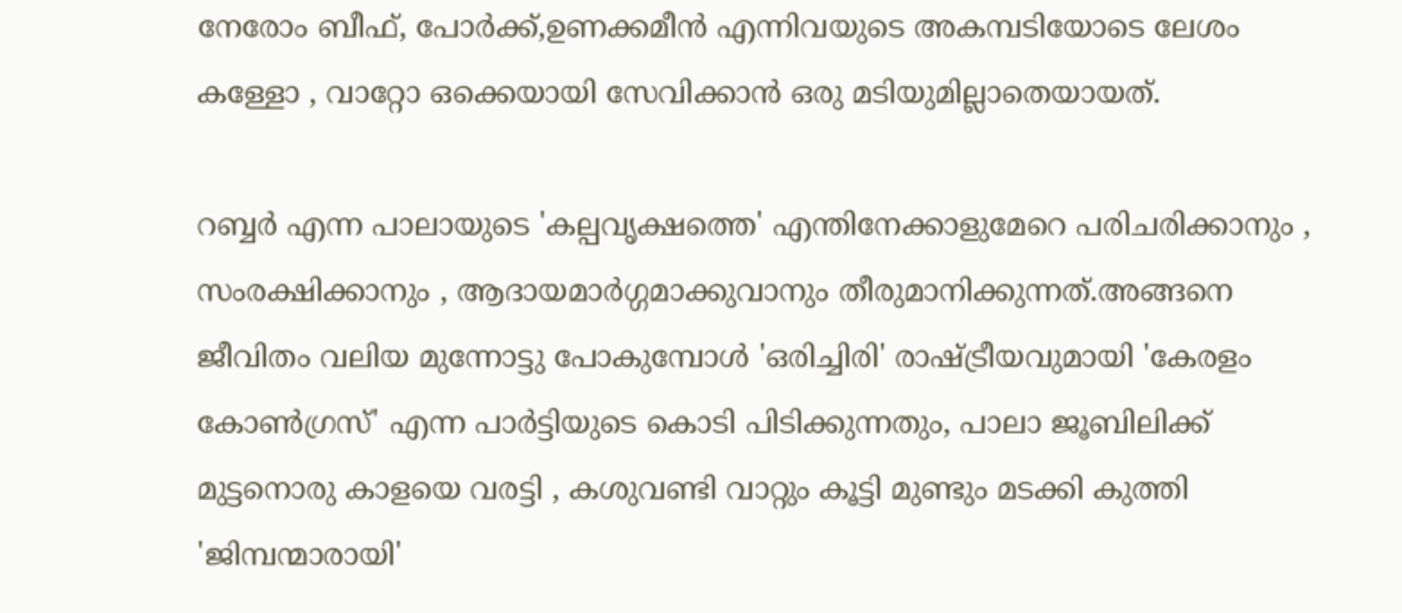നേരോം ബീഫ്, പോര്‍ക്ക്,ഉണക്കമീന്‍ എന്നിവയുടെ അകമ്പടിയോടെ ലേശം കള്ളോ , വാറ്റോ ഒക്കെയായി സേവിക്കാന്‍ ഒരു മടിയുമില്ലാതെയായത്.

റബ്ബര്‍ എന്ന പാലായുടെ 'കല്പവൃക്ഷത്തെ' എന്തിനേക്കാളുമേറെ പരിചരിക്കാനും , സംരക്ഷിക്കാനും , ആദായമാര്‍ഗ്ഗമാക്കുവാനും തീരുമാനിക്കുന്നത്.അങ്ങനെ ജീവിതം വലിയ മുന്നോട്ടു പോകുമ്പോള്‍ 'ഒരിച്ചിരി' രാഷ്ട്രീയവുമായി 'കേരളം കോണ്‍ഗ്രസ്' എന്ന പാര്‍ട്ടിയുടെ കൊടി പിടിക്കുന്നതും, പാലാ ജൂബിലിക്ക് മുട്ടനൊരു കാളയെ വരട്ടി , കശുവണ്ടി വാറ്റും കൂട്ടി മുണ്ടും മടക്കി കുത്തി 'ജിമ്പന്മാരായി'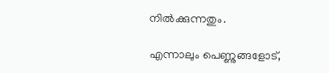നില്‍ക്കുന്നതും.

എന്നാലും പെണ്ണുങ്ങളോട്,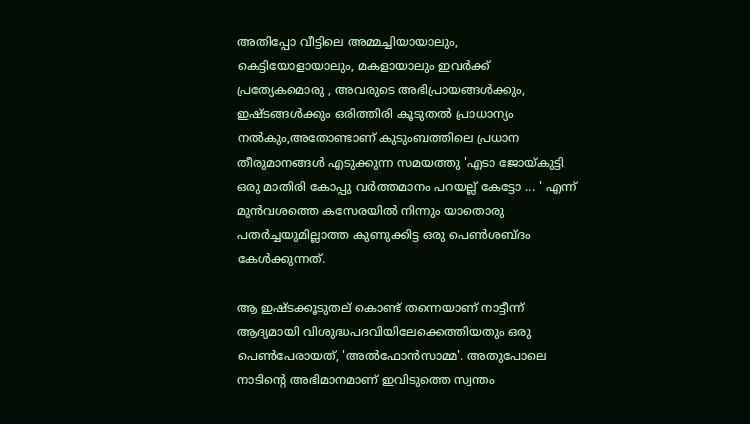അതിപ്പോ വീട്ടിലെ അമ്മച്ചിയായാലും, കെട്ടിയോളായാലും, മകളായാലും ഇവര്‍ക്ക് പ്രത്യേകമൊരു , അവരുടെ അഭിപ്രായങ്ങള്‍ക്കും, ഇഷ്ടങ്ങള്‍ക്കും ഒരിത്തിരി കൂടുതല്‍ പ്രാധാന്യം നല്‍കും,അതോണ്ടാണ് കുടുംബത്തിലെ പ്രധാന തീരുമാനങ്ങള്‍ എടുക്കുന്ന സമയത്തു 'എടാ ജോയ്കുട്ടി ഒരു മാതിരി കോപ്പു വര്‍ത്തമാനം പറയല്ല് കേട്ടോ ... ' എന്ന് മുന്‍വശത്തെ കസേരയില്‍ നിന്നും യാതൊരു പതര്‍ച്ചയുമില്ലാത്ത കുണുക്കിട്ട ഒരു പെണ്‍ശബ്ദം കേള്‍ക്കുന്നത്.

ആ ഇഷ്ടക്കൂടുതല് കൊണ്ട് തന്നെയാണ് നാട്ടീന്ന് ആദ്യമായി വിശുദ്ധപദവിയിലേക്കെത്തിയതും ഒരു പെണ്‍പേരായത്, 'അല്‍ഫോന്‍സാമ്മ'. അതുപോലെ നാടിന്റെ അഭിമാനമാണ് ഇവിടുത്തെ സ്വന്തം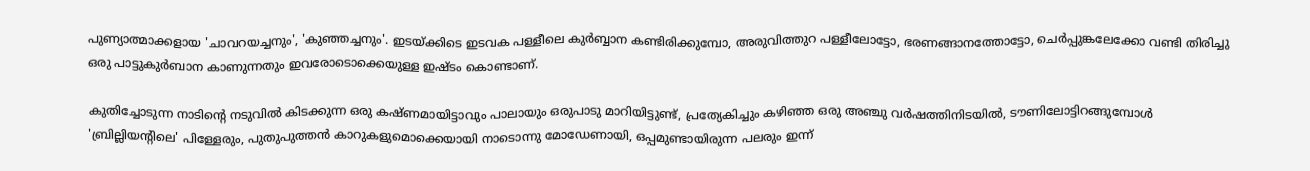പുണ്യാത്മാക്കളായ 'ചാവറയച്ചനും', 'കുഞ്ഞച്ചനും'. ഇടയ്ക്കിടെ ഇടവക പള്ളീലെ കുര്‍ബ്ബാന കണ്ടിരിക്കുമ്പോ, അരുവിത്തുറ പള്ളീലോട്ടോ, ഭരണങ്ങാനത്തോട്ടോ, ചെര്‍പ്പുങ്കലേക്കോ വണ്ടി തിരിച്ചു ഒരു പാട്ടുകുര്‍ബാന കാണുന്നതും ഇവരോടൊക്കെയുള്ള ഇഷ്ടം കൊണ്ടാണ്.

കുതിച്ചോടുന്ന നാടിന്റെ നടുവില്‍ കിടക്കുന്ന ഒരു കഷ്ണമായിട്ടാവും പാലായും ഒരുപാടു മാറിയിട്ടുണ്ട്, പ്രത്യേകിച്ചും കഴിഞ്ഞ ഒരു അഞ്ചു വര്‍ഷത്തിനിടയില്‍, ടൗണിലോട്ടിറങ്ങുമ്പോള്‍ 'ബ്രില്ലിയന്റിലെ' പിള്ളേരും, പുതുപുത്തന്‍ കാറുകളുമൊക്കെയായി നാടൊന്നു മോഡേണായി, ഒപ്പമുണ്ടായിരുന്ന പലരും ഇന്ന്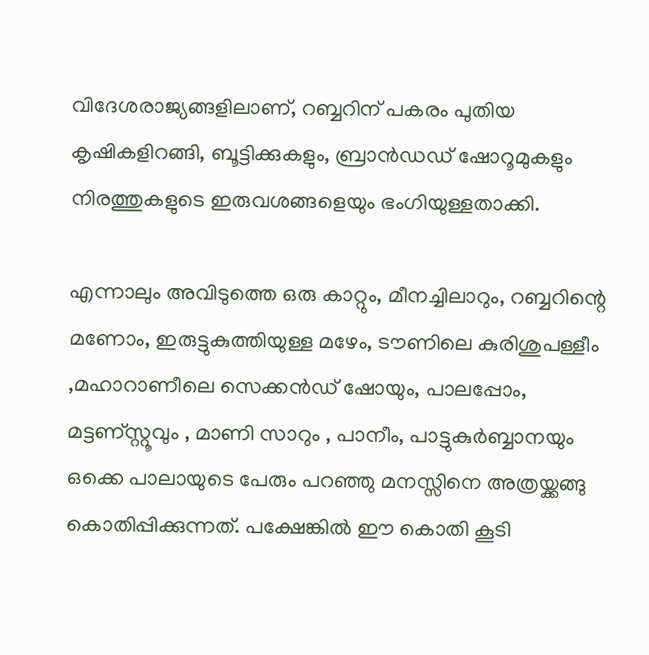വിദേശരാജ്യങ്ങളിലാണ്, റബ്ബറിന് പകരം പുതിയ കൃഷികളിറങ്ങി, ബൂട്ടിക്കുകളും, ബ്രാന്‍ഡഡ് ഷോറൂമുകളും നിരത്തുകളുടെ ഇരുവശങ്ങളെയും ഭംഗിയുള്ളതാക്കി.

എന്നാലും അവിടുത്തെ ഒരു കാറ്റും, മീനച്ചിലാറും, റബ്ബറിന്റെ മണോം, ഇരുട്ടുകുത്തിയുള്ള മഴേം, ടൗണിലെ കുരിശുപള്ളീം ,മഹാറാണീലെ സെക്കന്‍ഡ് ഷോയും, പാലപ്പോം, മട്ടണ്സ്റ്റൂവും , മാണി സാറും , പാനീം, പാട്ടുകുര്‍ബ്ബാനയും ഒക്കെ പാലായുടെ പേരും പറഞ്ഞു മനസ്സിനെ അത്രയ്ക്കങ്ങു കൊതിപ്പിക്കുന്നത്. പക്ഷേങ്കില്‍ ഈ കൊതി കൂടി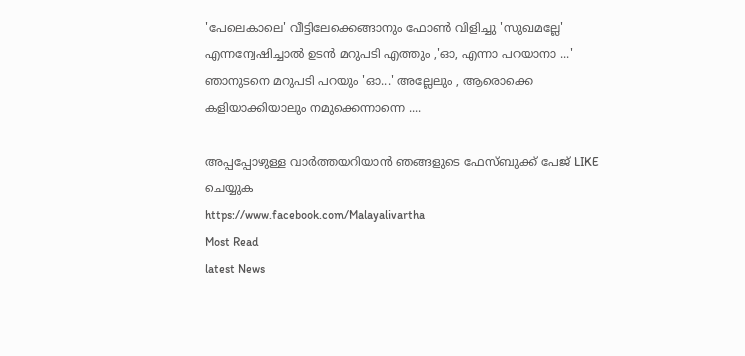'പേലെകാലെ' വീട്ടിലേക്കെങ്ങാനും ഫോണ്‍ വിളിച്ചു 'സുഖമല്ലേ' എന്നന്വേഷിച്ചാല്‍ ഉടന്‍ മറുപടി എത്തും ,'ഓ, എന്നാ പറയാനാ ...' ഞാനുടനെ മറുപടി പറയും 'ഓ...' അല്ലേലും , ആരൊക്കെ കളിയാക്കിയാലും നമുക്കെന്നാന്നെ ....

അപ്പപ്പോഴുള്ള വാര്‍ത്തയറിയാന്‍ ഞങ്ങളുടെ ഫേസ്‌ബുക്ക്‌ പേജ് LIKE ചെയ്യുക
https://www.facebook.com/Malayalivartha
Most Read
latest News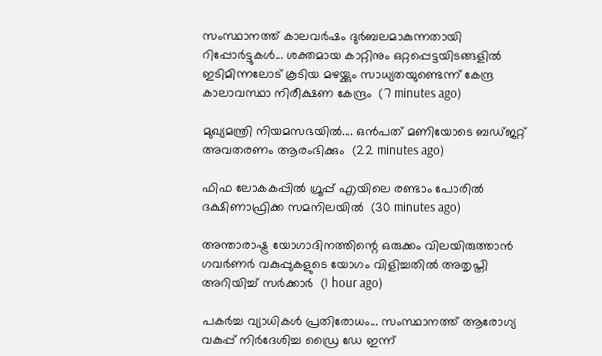സംസ്ഥാനത്ത് കാലവർഷം ദുർബലമാകുന്നതായി റിപ്പോർട്ടുകൾ... ശക്തമായ കാറ്റിനും ഒറ്റപ്പെട്ടയിടങ്ങളിൽ ഇടിമിന്നലോട് കൂടിയ മഴയ്ക്കും സാധ്യതയുണ്ടെന്ന് കേന്ദ്ര കാലാവസ്ഥാ നിരീക്ഷണ കേന്ദ്രം  (7 minutes ago)

മുഖ്യമന്ത്രി നിയമസഭയിൽ.... ഒൻപത് മണിയോടെ ബഡ്‌ജറ്റ് അവതരണം ആരംഭിക്കും  (22 minutes ago)

ഫിഫ ലോകകപ്പിൽ ഗ്രൂപ്പ് എയിലെ രണ്ടാം പോരിൽ ദക്ഷിണാഫ്രിക്ക സമനിലയിൽ  (30 minutes ago)

അന്താരാഷ്ട്ര യോഗാദിനത്തിന്റെ ഒരുക്കം വിലയിരുത്താൻ ഗവർണർ വകുപ്പുകളുടെ യോഗം വിളിച്ചതിൽ അതൃപ്തി അറിയിച്ച് സർക്കാർ  (1 hour ago)

പകർച്ച വ്യാധികൾ പ്രതിരോധം... സംസ്ഥാനത്ത് ആരോഗ്യ വകുപ്പ് നിർദേശിച്ച ഡ്രൈ ഡേ ഇന്ന്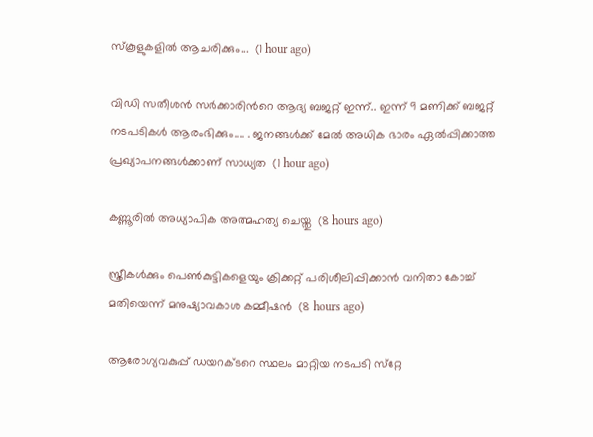സ്‌കൂളുകളിൽ ആചരിക്കും...  (1 hour ago)

വിഡി സതീശൻ സർക്കാരിന്‍റെ ആദ്യ ബജറ്റ് ഇന്ന്.. ഇന്ന് 9 മണിക്ക് ബജറ്റ് നടപടികള്‍ ആരംഭിക്കും.... . ജനങ്ങൾക്ക് മേൽ അധിക ഭാരം ഏൽപ്പിക്കാത്ത പ്രഖ്യാപനങ്ങൾക്കാണ് സാധ്യത  (1 hour ago)

കണ്ണൂരില്‍ അധ്യാപിക അത്മഹത്യ ചെയ്തു  (8 hours ago)

സ്ത്രീകള്‍ക്കും പെണ്‍കുട്ടികളെയും ക്രിക്കറ്റ് പരിശീലിപ്പിക്കാന്‍ വനിതാ കോച്ച് മതിയെന്ന് മനുഷ്യാവകാശ കമ്മീഷന്‍  (8 hours ago)

ആരോഗ്യവകുപ്പ് ഡയറക്ടറെ സ്ഥലം മാറ്റിയ നടപടി സ്‌റ്റേ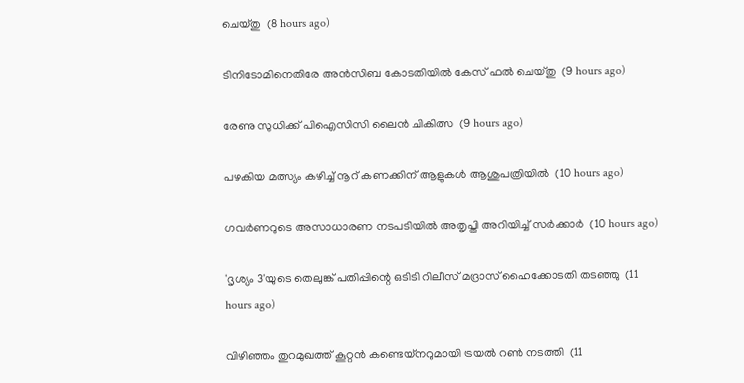ചെയ്തു  (8 hours ago)

ടിനിടോമിനെതിരേ അന്‍സിബ കോടതിയില്‍ കേസ് ഫല്‍ ചെയ്തു  (9 hours ago)

രേണു സുധിക്ക് പിഐസിസി ലൈന്‍ ചികിത്സ  (9 hours ago)

പഴകിയ മത്സ്യം കഴിച്ച് നൂറ് കണക്കിന് ആളുകള്‍ ആശുപത്രിയില്‍  (10 hours ago)

ഗവര്‍ണറുടെ അസാധാരണ നടപടിയില്‍ അതൃപ്തി അറിയിച്ച് സര്‍ക്കാര്‍  (10 hours ago)

'ദൃശ്യം 3'യുടെ തെലുങ്ക് പതിപ്പിന്റെ ഒടിടി റിലീസ് മദ്രാസ് ഹൈക്കോടതി തടഞ്ഞു  (11 hours ago)

വിഴിഞ്ഞം തുറമുഖത്ത് കൂറ്റന്‍ കണ്ടെയ്‌നറുമായി ട്രയല്‍ റണ്‍ നടത്തി  (11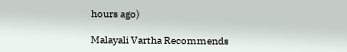hours ago)

Malayali Vartha Recommends